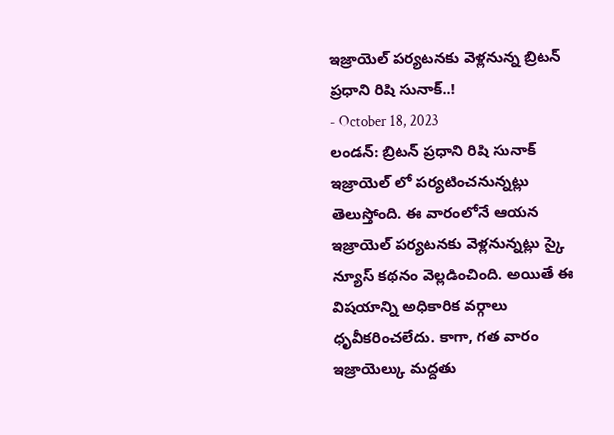ఇజ్రాయెల్ పర్యటనకు వెళ్లనున్న బ్రిటన్ ప్రధాని రిషి సునాక్..!
- October 18, 2023
లండన్: బ్రిటన్ ప్రధాని రిషి సునాక్ ఇజ్రాయెల్ లో పర్యటించనున్నట్లు తెలుస్తోంది. ఈ వారంలోనే ఆయన ఇజ్రాయెల్ పర్యటనకు వెళ్లనున్నట్లు స్కై న్యూస్ కథనం వెల్లడించింది. అయితే ఈ విషయాన్ని అధికారిక వర్గాలు ధృవీకరించలేదు. కాగా, గత వారం ఇజ్రాయెల్కు మద్దతు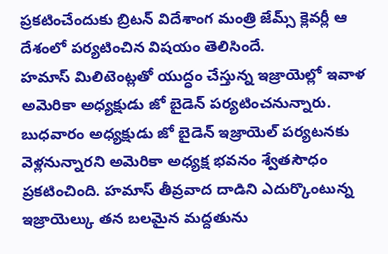ప్రకటించేందుకు బ్రిటన్ విదేశాంగ మంత్రి జేమ్స్ క్లెవర్లీ ఆ దేశంలో పర్యటించిన విషయం తెలిసిందే.
హమాస్ మిలిటెంట్లతో యుద్ధం చేస్తున్న ఇజ్రాయెల్లో ఇవాళ అమెరికా అధ్యక్షుడు జో బైడెన్ పర్యటించనున్నారు. బుధవారం అధ్యక్షుడు జో బైడెన్ ఇజ్రాయెల్ పర్యటనకు వెళ్లనున్నారని అమెరికా అధ్యక్ష భవనం శ్వేతసౌధం ప్రకటించింది. హమాస్ తీవ్రవాద దాడిని ఎదుర్కొంటున్న ఇజ్రాయెల్కు తన బలమైన మద్దతును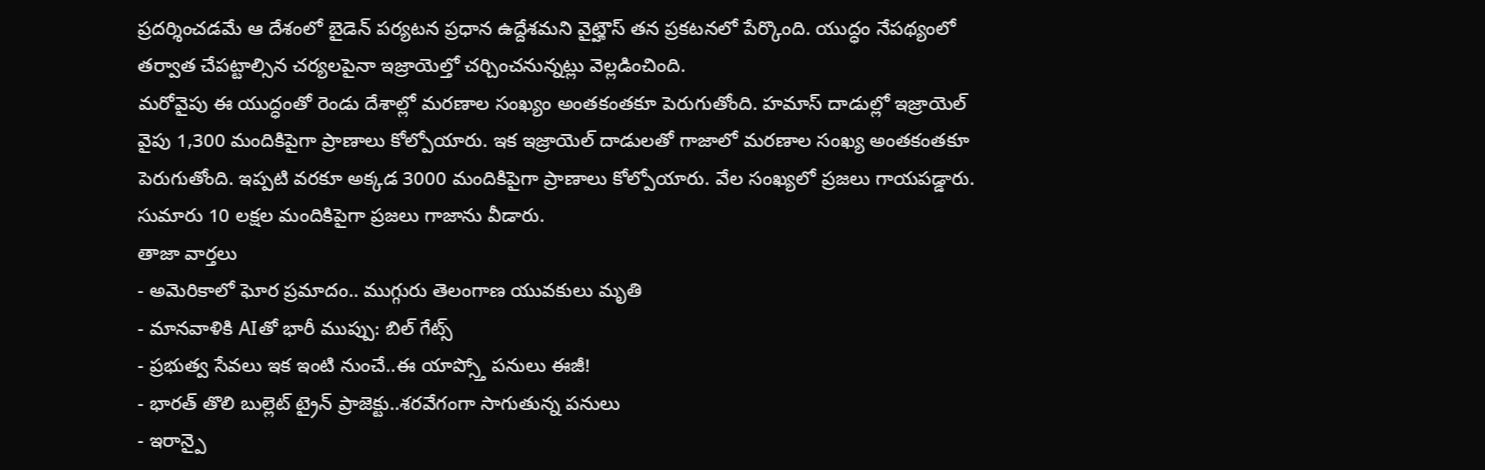ప్రదర్శించడమే ఆ దేశంలో బైడెన్ పర్యటన ప్రధాన ఉద్దేశమని వైట్హౌస్ తన ప్రకటనలో పేర్కొంది. యుద్ధం నేపథ్యంలో తర్వాత చేపట్టాల్సిన చర్యలపైనా ఇజ్రాయెల్తో చర్చించనున్నట్లు వెల్లడించింది.
మరోవైపు ఈ యుద్ధంతో రెండు దేశాల్లో మరణాల సంఖ్యం అంతకంతకూ పెరుగుతోంది. హమాస్ దాడుల్లో ఇజ్రాయెల్ వైపు 1,300 మందికిపైగా ప్రాణాలు కోల్పోయారు. ఇక ఇజ్రాయెల్ దాడులతో గాజాలో మరణాల సంఖ్య అంతకంతకూ పెరుగుతోంది. ఇప్పటి వరకూ అక్కడ 3000 మందికిపైగా ప్రాణాలు కోల్పోయారు. వేల సంఖ్యలో ప్రజలు గాయపడ్డారు. సుమారు 10 లక్షల మందికిపైగా ప్రజలు గాజాను వీడారు.
తాజా వార్తలు
- అమెరికాలో ఘోర ప్రమాదం.. ముగ్గురు తెలంగాణ యువకులు మృతి
- మానవాళికి AIతో భారీ ముప్పు: బిల్ గేట్స్
- ప్రభుత్వ సేవలు ఇక ఇంటి నుంచే..ఈ యాప్స్తో పనులు ఈజీ!
- భారత్ తొలి బుల్లెట్ ట్రైన్ ప్రాజెక్టు..శరవేగంగా సాగుతున్న పనులు
- ఇరాన్పై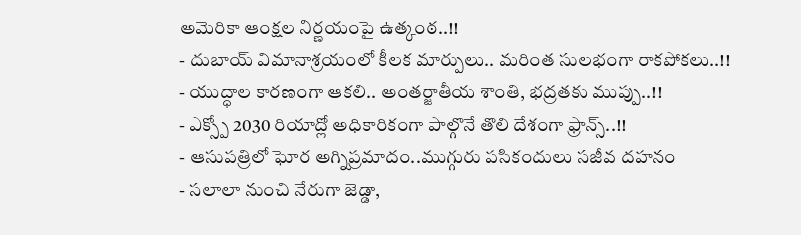అమెరికా ఆంక్షల నిర్ణయంపై ఉత్కంఠ..!!
- దుబాయ్ విమానాశ్రయంలో కీలక మార్పులు.. మరింత సులభంగా రాకపోకలు..!!
- యుద్ధాల కారణంగా ఆకలి.. అంతర్జాతీయ శాంతి, భద్రతకు ముప్పు..!!
- ఎక్స్పో 2030 రియాద్లో అధికారికంగా పాల్గొనే తొలి దేశంగా ఫ్రాన్స్..!!
- ఆసుపత్రిలో ఘోర అగ్నిప్రమాదం..ముగ్గురు పసికందులు సజీవ దహనం
- సలాలా నుంచి నేరుగా జెడ్డా,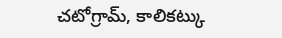చటోగ్రామ్, కాలికట్కు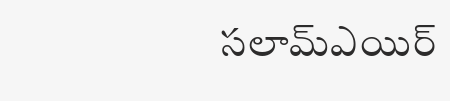సలామ్ఎయిర్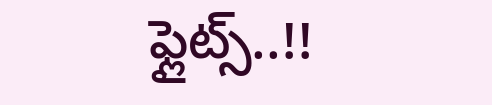ఫ్లైట్స్..!!